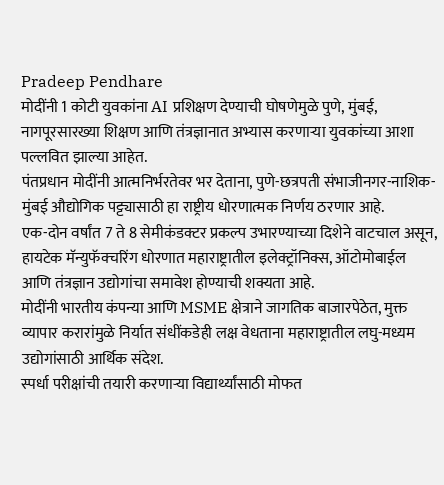Pradeep Pendhare
मोदींनी 1 कोटी युवकांना AI प्रशिक्षण देण्याची घोषणेमुळे पुणे, मुंबई, नागपूरसारख्या शिक्षण आणि तंत्रज्ञानात अभ्यास करणाऱ्या युवकांच्या आशा पल्लवित झाल्या आहेत.
पंतप्रधान मोदींनी आत्मनिर्भरतेवर भर देताना, पुणे-छत्रपती संभाजीनगर-नाशिक-मुंबई औद्योगिक पट्ट्यासाठी हा राष्ट्रीय धोरणात्मक निर्णय ठरणार आहे.
एक-दोन वर्षांत 7 ते 8 सेमीकंडक्टर प्रकल्प उभारण्याच्या दिशेने वाटचाल असून, हायटेक मॅन्युफॅक्चरिंग धोरणात महाराष्ट्रातील इलेक्ट्रॉनिक्स, ऑटोमोबाईल आणि तंत्रज्ञान उद्योगांचा समावेश होण्याची शक्यता आहे.
मोदींनी भारतीय कंपन्या आणि MSME क्षेत्राने जागतिक बाजारपेठेत, मुक्त व्यापार करारांमुळे निर्यात संधींकडेही लक्ष वेधताना महाराष्ट्रातील लघु-मध्यम उद्योगांसाठी आर्थिक संदेश.
स्पर्धा परीक्षांची तयारी करणाऱ्या विद्यार्थ्यांसाठी मोफत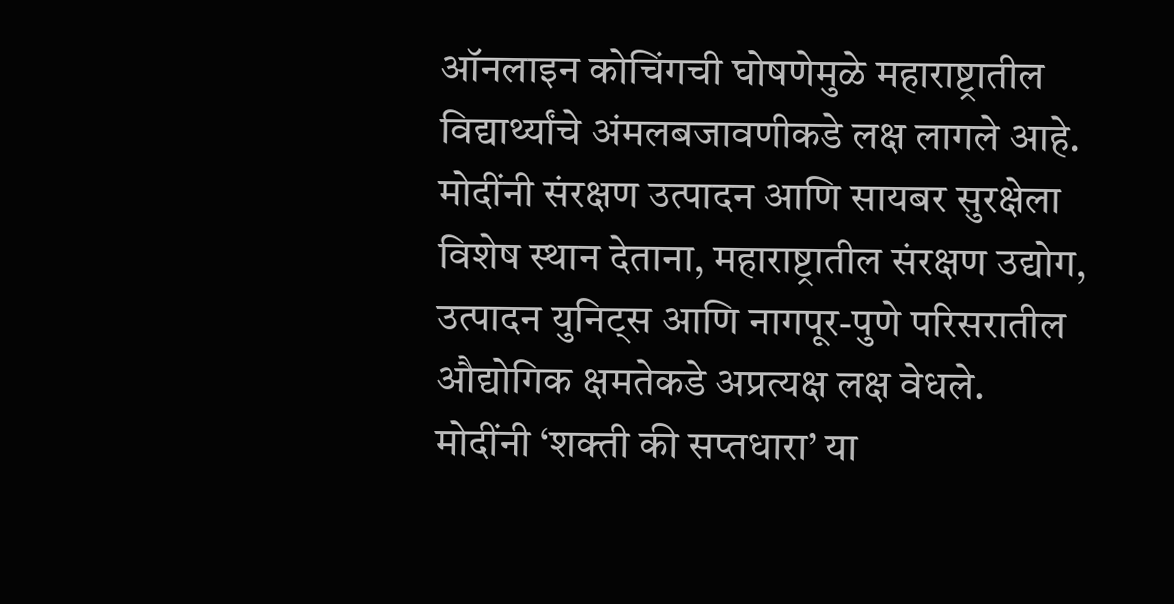ऑनलाइन कोचिंगची घोषणेमुळे महाराष्ट्रातील विद्यार्थ्यांचे अंमलबजावणीकडे लक्ष लागले आहे.
मोदींनी संरक्षण उत्पादन आणि सायबर सुरक्षेला विशेष स्थान देताना, महाराष्ट्रातील संरक्षण उद्योग, उत्पादन युनिट्स आणि नागपूर-पुणे परिसरातील औद्योगिक क्षमतेकडे अप्रत्यक्ष लक्ष वेधले.
मोदींनी ‘शक्ती की सप्तधारा’ या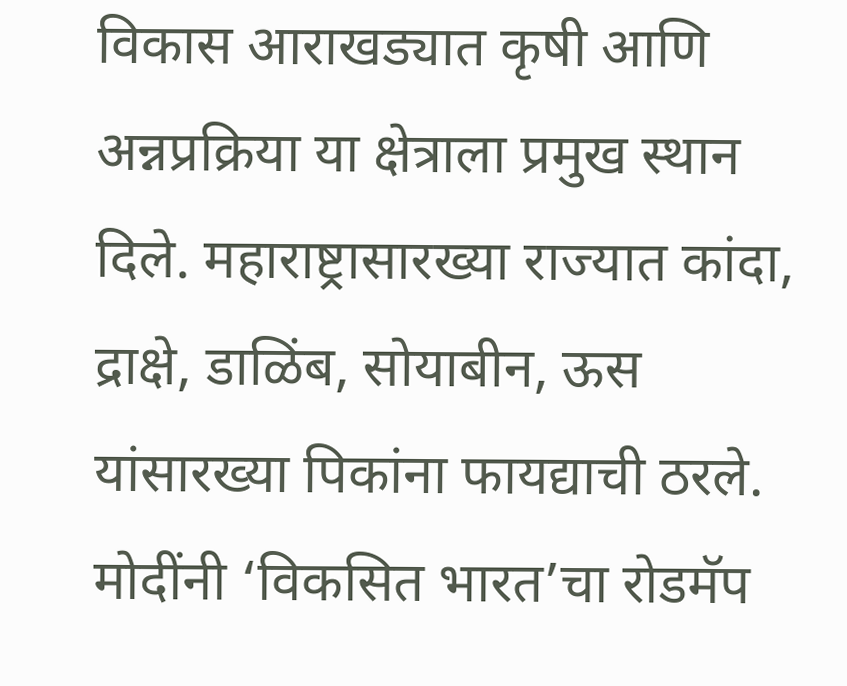विकास आराखड्यात कृषी आणि अन्नप्रक्रिया या क्षेत्राला प्रमुख स्थान दिले. महाराष्ट्रासारख्या राज्यात कांदा, द्राक्षे, डाळिंब, सोयाबीन, ऊस यांसारख्या पिकांना फायद्याची ठरले.
मोदींनी ‘विकसित भारत’चा रोडमॅप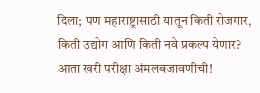दिला; पण महाराष्ट्रासाठी यातून किती रोजगार, किती उद्योग आणि किती नवे प्रकल्प येणार? आता खरी परीक्षा अंमलबजावणीची!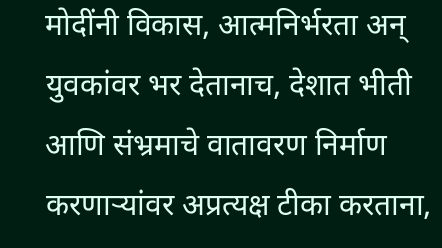मोदींनी विकास, आत्मनिर्भरता अन् युवकांवर भर देतानाच, देशात भीती आणि संभ्रमाचे वातावरण निर्माण करणाऱ्यांवर अप्रत्यक्ष टीका करताना,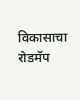विकासाचा रोडमॅप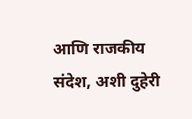आणि राजकीय संदेश, अशी दुहेरी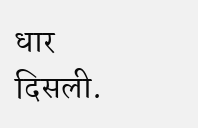धार दिसली.